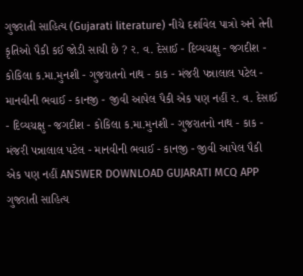ગુજરાતી સાહિત્ય (Gujarati literature) નીચે દર્શાવેલ પાત્રો અને તેની કૃતિઓ પૈકી કઈ જોડી સાચી છે ? ર. વ. દેસાઈ - દિવ્યચક્ષુ - જગદીશ - કોકિલા ક.મા.મુનશી - ગુજરાતનો નાથ - કાક - મંજરી પન્નાલાલ પટેલ - માનવીની ભવાઈ - કાનજી - જીવી આપેલ પૈકી એક પણ નહીં ર. વ. દેસાઈ - દિવ્યચક્ષુ - જગદીશ - કોકિલા ક.મા.મુનશી - ગુજરાતનો નાથ - કાક - મંજરી પન્નાલાલ પટેલ - માનવીની ભવાઈ - કાનજી - જીવી આપેલ પૈકી એક પણ નહીં ANSWER DOWNLOAD GUJARATI MCQ APP
ગુજરાતી સાહિત્ય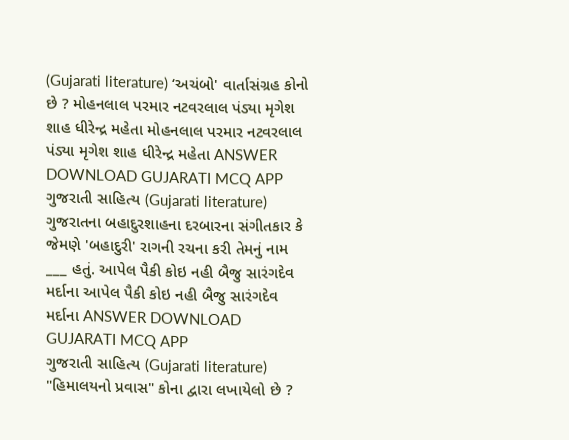(Gujarati literature) ‘અચંબો' વાર્તાસંગ્રહ કોનો છે ? મોહનલાલ પરમાર નટવરલાલ પંડ્યા મૃગેશ શાહ ધીરેન્દ્ર મહેતા મોહનલાલ પરમાર નટવરલાલ પંડ્યા મૃગેશ શાહ ધીરેન્દ્ર મહેતા ANSWER DOWNLOAD GUJARATI MCQ APP
ગુજરાતી સાહિત્ય (Gujarati literature) ગુજરાતના બહાદુરશાહના દરબારના સંગીતકાર કે જેમણે 'બહાદુરી' રાગની રચના કરી તેમનું નામ ___ હતું. આપેલ પૈકી કોઇ નહી બૈજુ સારંગદેવ મર્દાના આપેલ પૈકી કોઇ નહી બૈજુ સારંગદેવ મર્દાના ANSWER DOWNLOAD GUJARATI MCQ APP
ગુજરાતી સાહિત્ય (Gujarati literature) "હિમાલયનો પ્રવાસ" કોના દ્વારા લખાયેલો છે ?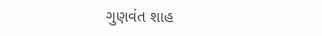ગુણવંત શાહ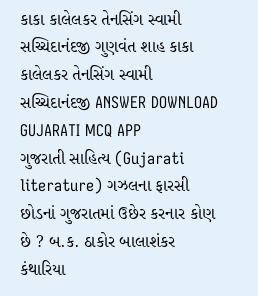કાકા કાલેલકર તેનસિંગ સ્વામી સચ્ચિદાનંદજી ગુણવંત શાહ કાકા કાલેલકર તેનસિંગ સ્વામી સચ્ચિદાનંદજી ANSWER DOWNLOAD GUJARATI MCQ APP
ગુજરાતી સાહિત્ય (Gujarati literature) ગઝલના ફારસી છોડનાં ગુજરાતમાં ઉછેર કરનાર કોણ છે ? બ.ક. ઠાકોર બાલાશંકર કંથારિયા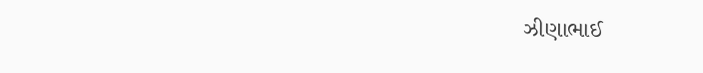ઝીણાભાઈ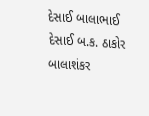દેસાઈ બાલાભાઈ દેસાઈ બ.ક. ઠાકોર બાલાશંકર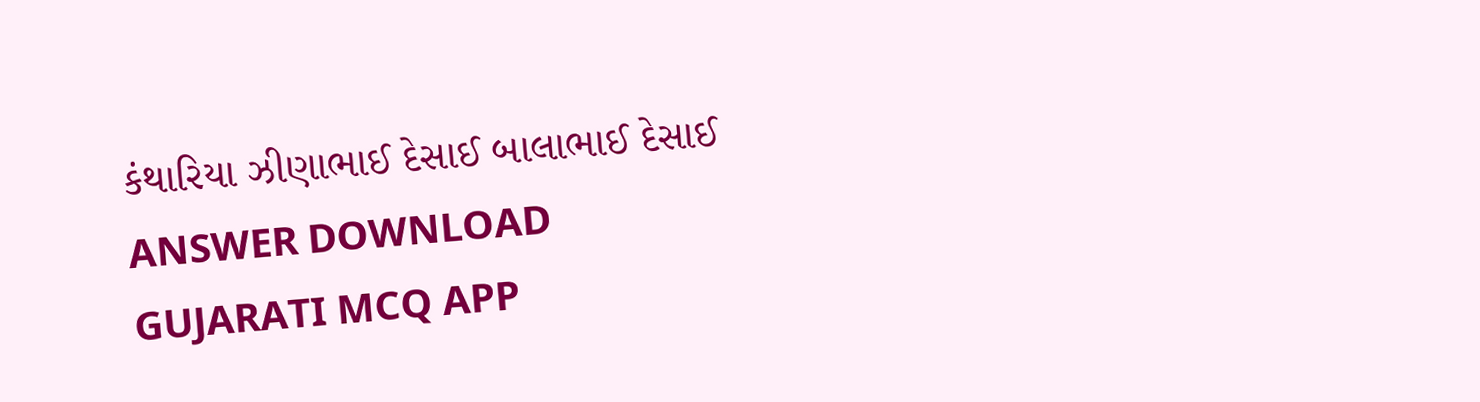કંથારિયા ઝીણાભાઈ દેસાઈ બાલાભાઈ દેસાઈ ANSWER DOWNLOAD GUJARATI MCQ APP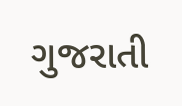ગુજરાતી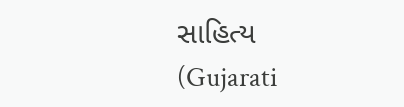સાહિત્ય (Gujarati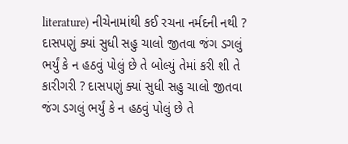literature) નીચેનામાંથી કઈ રચના નર્મદની નથી ? દાસપણું ક્યાં સુધી સહુ ચાલો જીતવા જંગ ડગલું ભર્યું કે ન હઠવું પોલું છે તે બોલ્યું તેમાં કરી શી તે કારીગરી ? દાસપણું ક્યાં સુધી સહુ ચાલો જીતવા જંગ ડગલું ભર્યું કે ન હઠવું પોલું છે તે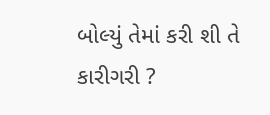બોલ્યું તેમાં કરી શી તે કારીગરી ?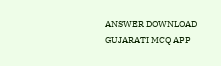ANSWER DOWNLOAD GUJARATI MCQ APP